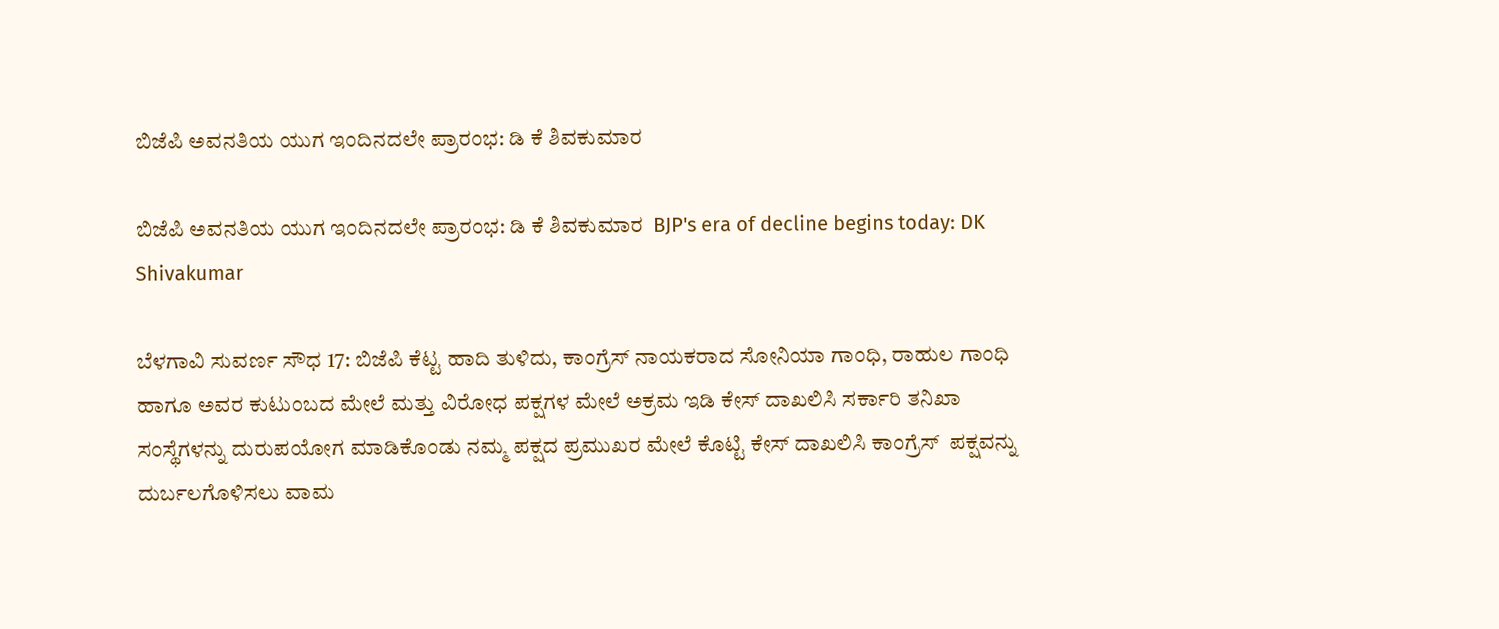ಬಿಜೆಪಿ ಅವನತಿಯ ಯುಗ ಇಂದಿನದಲೇ ಪ್ರಾರಂಭ: ಡಿ ಕೆ ಶಿವಕುಮಾರ

ಬಿಜೆಪಿ ಅವನತಿಯ ಯುಗ ಇಂದಿನದಲೇ ಪ್ರಾರಂಭ: ಡಿ ಕೆ ಶಿವಕುಮಾರ  BJP's era of decline begins today: DK Shivakumar

ಬೆಳಗಾವಿ ಸುವರ್ಣ ಸೌಧ 17: ಬಿಜೆಪಿ ಕೆಟ್ಟ ಹಾದಿ ತುಳಿದು, ಕಾಂಗ್ರೆಸ್ ನಾಯಕರಾದ ಸೋನಿಯಾ ಗಾಂಧಿ, ರಾಹುಲ ಗಾಂಧಿ ಹಾಗೂ ಅವರ ಕುಟುಂಬದ ಮೇಲೆ ಮತ್ತು ವಿರೋಧ ಪಕ್ಷಗಳ ಮೇಲೆ ಅಕ್ರಮ ಇಡಿ ಕೇಸ್ ದಾಖಲಿಸಿ ಸರ್ಕಾರಿ ತನಿಖಾ ಸಂಸ್ಥೆಗಳನ್ನು ದುರುಪಯೋಗ ಮಾಡಿಕೊಂಡು ನಮ್ಮ ಪಕ್ಷದ ಪ್ರಮುಖರ ಮೇಲೆ ಕೊಟ್ಟಿ ಕೇಸ್ ದಾಖಲಿಸಿ ಕಾಂಗ್ರೆಸ್  ಪಕ್ಷವನ್ನು ದುರ್ಬಲಗೊಳಿಸಲು ವಾಮ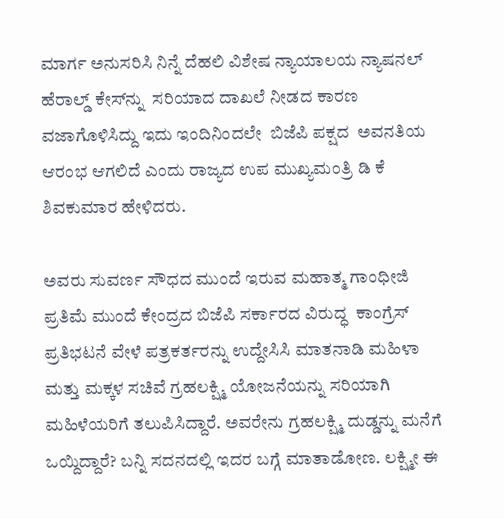ಮಾರ್ಗ ಅನುಸರಿಸಿ ನಿನ್ನೆ ದೆಹಲಿ ವಿಶೇಷ ನ್ಯಾಯಾಲಯ ನ್ಯಾಷನಲ್ ಹೆರಾಲ್ಡ್‌ ಕೇಸ್‌ನ್ನು  ಸರಿಯಾದ ದಾಖಲೆ ನೀಡದ ಕಾರಣ ವಜಾಗೊಳಿಸಿದ್ದು ಇದು ಇಂದಿನಿಂದಲೇ  ಬಿಜೆಪಿ ಪಕ್ಷದ  ಅವನತಿಯ ಆರಂಭ ಆಗಲಿದೆ ಎಂದು ರಾಜ್ಯದ ಉಪ ಮುಖ್ಯಮಂತ್ರಿ ಡಿ ಕೆ ಶಿವಕುಮಾರ ಹೇಳಿದರು.

ಅವರು ಸುವರ್ಣ ಸೌಧದ ಮುಂದೆ ಇರುವ ಮಹಾತ್ಮ ಗಾಂಧೀಜಿ ಪ್ರತಿಮೆ ಮುಂದೆ ಕೇಂದ್ರದ ಬಿಜೆಪಿ ಸರ್ಕಾರದ ವಿರುದ್ಧ  ಕಾಂಗ್ರೆಸ್ ಪ್ರತಿಭಟನೆ ವೇಳೆ ಪತ್ರಕರ್ತರನ್ನು ಉದ್ದೇಸಿಸಿ ಮಾತನಾಡಿ ಮಹಿಳಾ ಮತ್ತು ಮಕ್ಕಳ ಸಚಿವೆ ಗ್ರಹಲಕ್ಷ್ಮಿ ಯೋಜನೆಯನ್ನು ಸರಿಯಾಗಿ ಮಹಿಳೆಯರಿಗೆ ತಲುಪಿಸಿದ್ದಾರೆ. ಅವರೇನು ಗ್ರಹಲಕ್ಷ್ಮಿ ದುಡ್ಡನ್ನು ಮನೆಗೆ ಒಯ್ದಿದ್ದಾರೆ? ಬನ್ನಿ ಸದನದಲ್ಲಿ ಇದರ ಬಗ್ಗೆ ಮಾತಾಡೋಣ. ಲಕ್ಷ್ಮೀ ಈ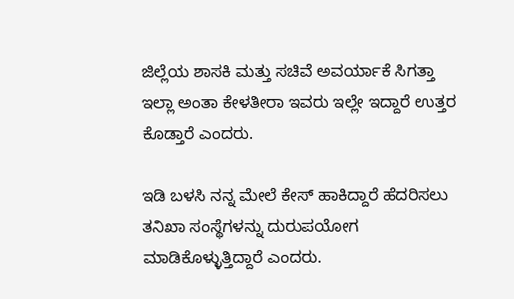ಜಿಲ್ಲೆಯ ಶಾಸಕಿ ಮತ್ತು ಸಚಿವೆ ಅವರ್ಯಾಕೆ ಸಿಗತ್ತಾ ಇಲ್ಲಾ ಅಂತಾ ಕೇಳತೀರಾ ಇವರು ಇಲ್ಲೇ ಇದ್ದಾರೆ ಉತ್ತರ ಕೊಡ್ತಾರೆ ಎಂದರು.

ಇಡಿ ಬಳಸಿ ನನ್ನ ಮೇಲೆ ಕೇಸ್ ಹಾಕಿದ್ದಾರೆ ಹೆದರಿಸಲು ತನಿಖಾ ಸಂಸ್ಥೆಗಳನ್ನು ದುರುಪಯೋಗ ಮಾಡಿಕೊಳ್ಳುತ್ತಿದ್ದಾರೆ ಎಂದರು.